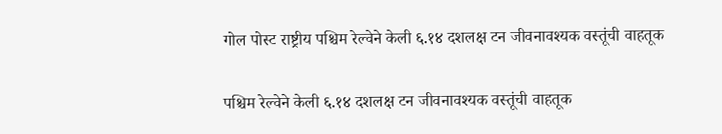गोल पोस्ट राष्ट्रीय पश्चिम रेल्वेने केली ६.१४ दशलक्ष टन जीवनावश्यक वस्तूंची वाहतूक

पश्चिम रेल्वेने केली ६.१४ दशलक्ष टन जीवनावश्यक वस्तूंची वाहतूक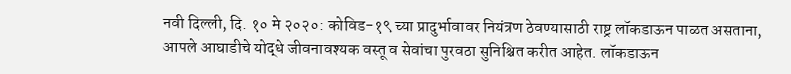नवी दिल्ली, दि. १० मे २०२०: कोविड-१९ च्या प्रादुर्भावावर नियंत्रण ठेवण्यासाठी राष्ट्र लॉकडाऊन पाळत असताना, आपले आघाडीचे योद्धे जीवनावश्यक वस्तू व सेवांचा पुरवठा सुनिश्चित करीत आहेत. लॉकडाऊन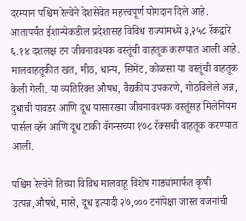दरम्यान पश्चिम रेल्वेने देशसेवेत महत्त्वपूर्ण योगदान दिले आहे. आतापर्यंत ईशान्येकडील प्रदेशासह विविध राज्यांमध्ये ३,२५८ रॅकद्वारे ६.१४ दशलक्ष टन जीवनावश्यक वस्तूंची वाहतूक करण्यात आली आहे. मालवाहतूकीत खत, मीठ, धान्य, सिमेंट, कोळसा या वस्तूंची वाहतूक केली गेली. या व्यतिरिक्त औषध, वैद्यकीय उपकरणे, गोठविलेले अन्न, दुधाची पावडर आणि दूध यासारख्या जीवनावश्यक वस्तूंसह मिलेनियम पार्सल व्हॅन आणि दूध टाकी वॅगन्सच्या १७८ रॅक्सची वाहतूक करण्यात आली.

पश्चिम रेल्वेने तिच्या विविध मालवाहू विशेष गाड्यांमार्फत कृषी उत्पन्न,औषधे, मासे, दूध इत्यादी २७,००० टनांपेक्षा जास्त वजनांची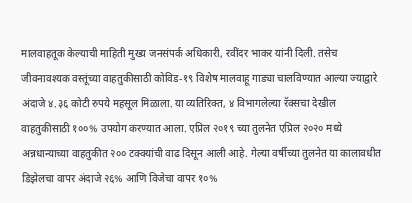मालवाहतूक केल्याची माहिती मुख्य जनसंपर्क अधिकारी, रवींदर भाकर यांनी दिली. तसेच जीवनावश्यक वस्तूंच्या वाहतुकीसाठी कोविड-१९ विशेष मालवाहू गाड्या चालविण्यात आल्या ज्याद्वारे अंदाजे ४.३६ कोटी रुपये महसूल मिळाला. या व्यतिरिक्त, ४ विभागलेल्या रॅक्सचा देखील वाहतुकीसाठी १००% उपयोग करण्यात आला. एप्रिल २०१९ च्या तुलनेत एप्रिल २०२० मध्ये अन्नधान्याच्या वाहतुकीत २०० टक्क्यांची वाढ दिसून आली आहे. गेल्या वर्षीच्या तुलनेत या कालावधीत डिझेलचा वापर अंदाजे २६% आणि विजेचा वापर १०%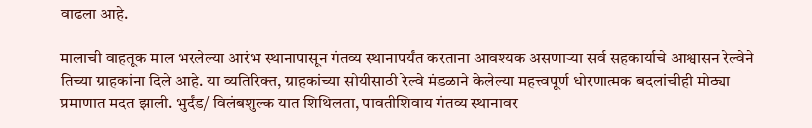वाढला आहे.

मालाची वाहतूक माल भरलेल्या आरंभ स्थानापासून गंतव्य स्थानापर्यंत करताना आवश्यक असणाऱ्या सर्व सहकार्याचे आश्वासन रेल्वेने तिच्या ग्राहकांना दिले आहे. या व्यतिरिक्त, ग्राहकांच्या सोयीसाठी रेल्वे मंडळाने केलेल्या महत्त्वपूर्ण धोरणात्मक बदलांचीही मोठ्या प्रमाणात मदत झाली. भुर्दंड/ विलंबशुल्क यात शिथिलता, पावतीशिवाय गंतव्य स्थानावर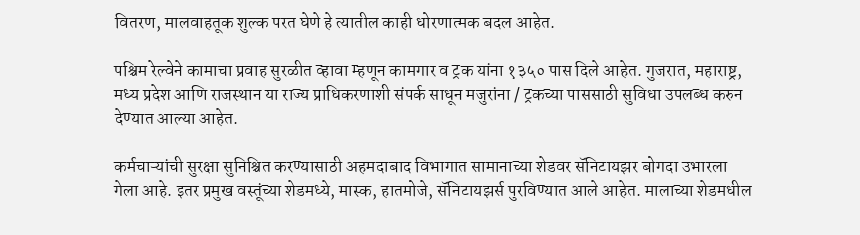वितरण, मालवाहतूक शुल्क परत घेणे हे त्यातील काही धोरणात्मक बदल आहेत.

पश्चिम रेल्वेने कामाचा प्रवाह सुरळीत व्हावा म्हणून कामगार व ट्रक यांना १३५० पास दिले आहेत. गुजरात, महाराष्ट्र, मध्य प्रदेश आणि राजस्थान या राज्य प्राधिकरणाशी संपर्क साधून मजुरांना / ट्रकच्या पाससाठी सुविधा उपलब्ध करुन देण्यात आल्या आहेत.

कर्मचाऱ्यांची सुरक्षा सुनिश्चित करण्यासाठी अहमदाबाद विभागात सामानाच्या शेडवर सॅनिटायझर बोगदा उभारला गेला आहे. इतर प्रमुख वस्तूंच्या शेडमध्ये, मास्क, हातमोजे, सॅनिटायझर्स पुरविण्यात आले आहेत. मालाच्या शेडमधील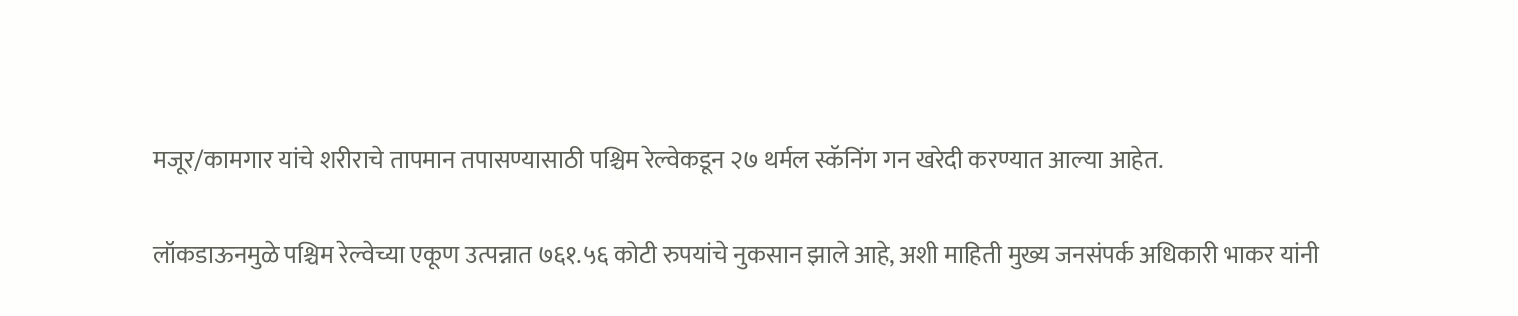मजूर/कामगार यांचे शरीराचे तापमान तपासण्यासाठी पश्चिम रेल्वेकडून २७ थर्मल स्कॅनिंग गन खरेदी करण्यात आल्या आहेत.

लॉकडाऊनमुळे पश्चिम रेल्वेच्या एकूण उत्पन्नात ७६१.५६ कोटी रुपयांचे नुकसान झाले आहे, अशी माहिती मुख्य जनसंपर्क अधिकारी भाकर यांनी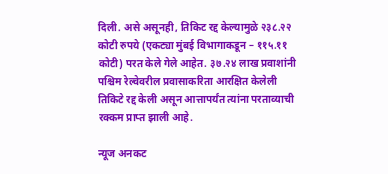दिली. असे असूनही, तिकिट रद्द केल्यामुळे २३८.२२ कोटी रुपये (एकट्या मुंबई विभागाकडून – ११५.११ कोटी) परत केले गेले आहेत. ३७.२४ लाख प्रवाशांनी पश्चिम रेल्वेवरील प्रवासाकरिता आरक्षित केलेली तिकिटे रद्द केली असून आत्तापर्यंत त्यांना परताव्याची रक्कम प्राप्त झाली आहे.

न्यूज अनकट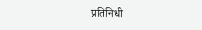प्रतिनिधी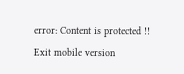error: Content is protected !!
Exit mobile version